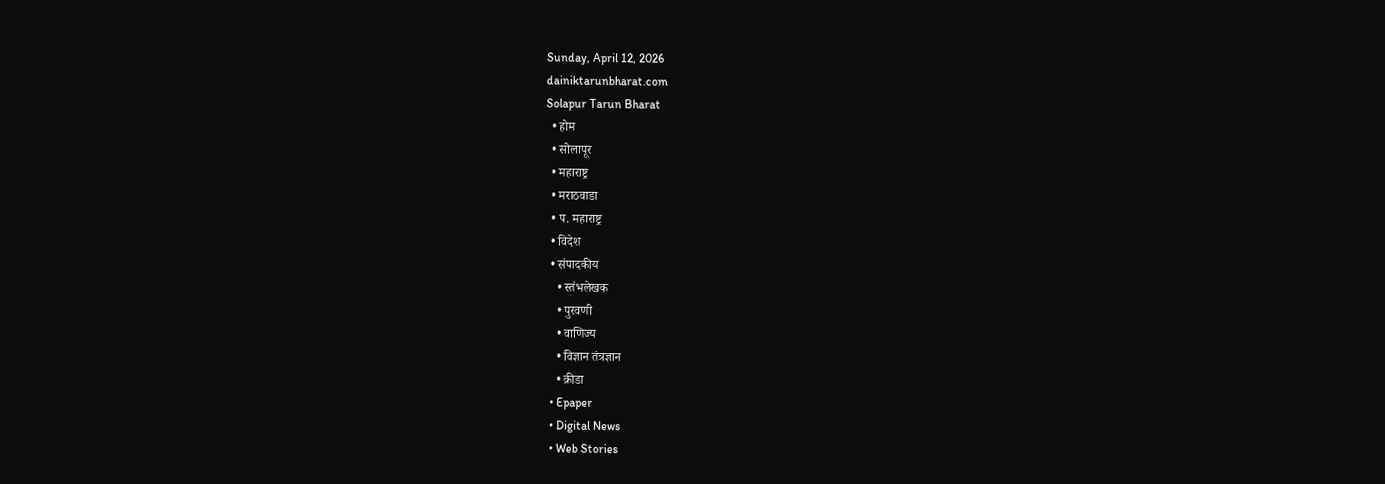Sunday, April 12, 2026
dainiktarunbharat.com
Solapur Tarun Bharat
  • होम
  • सोलापूर
  • महाराष्ट्र
  • मराठवाडा
  • प. महाराष्ट्र
  • विदेश
  • संपादकीय
    • स्तंभलेखक
    • पुरवणी
    • वाणिज्य
    • विज्ञान तंत्रज्ञान
    • क्रीडा
  • Epaper
  • Digital News
  • Web Stories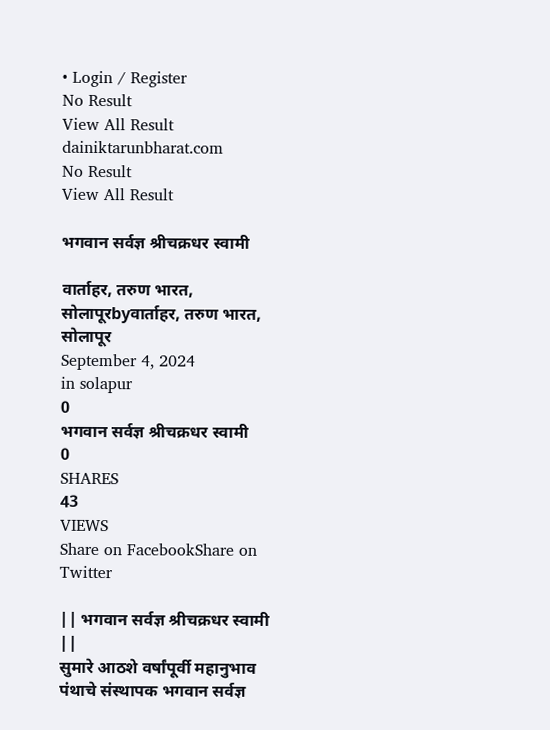• Login / Register
No Result
View All Result
dainiktarunbharat.com
No Result
View All Result

भगवान सर्वज्ञ श्रीचक्रधर स्वामी

वार्ताहर, तरुण भारत, सोलापूरbyवार्ताहर, तरुण भारत, सोलापूर
September 4, 2024
in solapur
0
भगवान सर्वज्ञ श्रीचक्रधर स्वामी
0
SHARES
43
VIEWS
Share on FacebookShare on Twitter

|| भगवान सर्वज्ञ श्रीचक्रधर स्वामी ||
सुमारे आठशे वर्षांपूर्वी महानुभाव पंथाचे संस्थापक भगवान सर्वज्ञ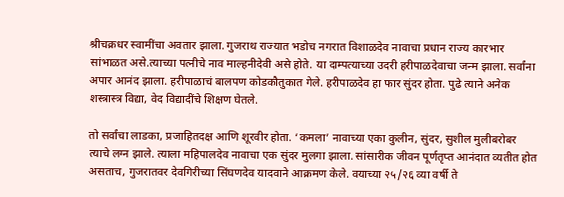श्रीचक्रधर स्वामींचा अवतार झाला. गुजराथ राज्यात भडोच नगरात विशाळदेव नावाचा प्रधान राज्य कारभार सांभाळत असे.त्याच्या पत्नीचे नाव माल्हनीदेवी असे होते. या दाम्पत्याच्या उदरी हरीपाळदेवाचा जन्म झाला. सर्वांना अपार आनंद झाला. हरीपाळाचं बालपण कोडकौतुकात गेले. हरीपाळदेव हा फार सुंदर होता. पुढे त्याने अनेक शस्त्रास्त्र विद्या, वेद विद्यादींचे शिक्षण घेतले.

तो सर्वांचा लाडका, प्रजाहितदक्ष आणि शूरवीर होता. ‘कमला’ नावाच्या एका कुलीन, सुंदर, सुशील मुलीबरोबर त्याचे लग्न झाले. त्याला महिपालदेव नावाचा एक सुंदर मुलगा झाला. सांसारीक जीवन पूर्णतृप्त आनंदात व्यतीत होत असताच, गुजरातवर देवगिरीच्या सिंघणदेव यादवाने आक्रमण केले. वयाच्या २५/२६ व्या वर्षी ते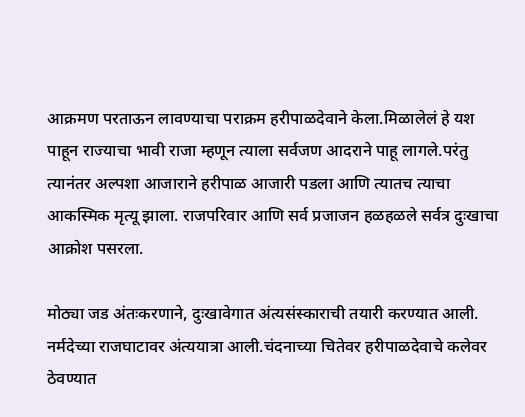आक्रमण परताऊन लावण्याचा पराक्रम हरीपाळदेवाने केला.मिळालेलं हे यश पाहून राज्याचा भावी राजा म्हणून त्याला सर्वजण आदराने पाहू लागले.परंतु त्यानंतर अल्पशा आजाराने हरीपाळ आजारी पडला आणि त्यातच त्याचा आकस्मिक मृत्यू झाला. राजपरिवार आणि सर्व प्रजाजन हळहळले सर्वत्र दुःखाचा आक्रोश पसरला.

मोठ्या जड अंतःकरणाने, दुःखावेगात अंत्यसंस्काराची तयारी करण्यात आली. नर्मदेच्या राजघाटावर अंत्ययात्रा आली.चंदनाच्या चितेवर हरीपाळदेवाचे कलेवर ठेवण्यात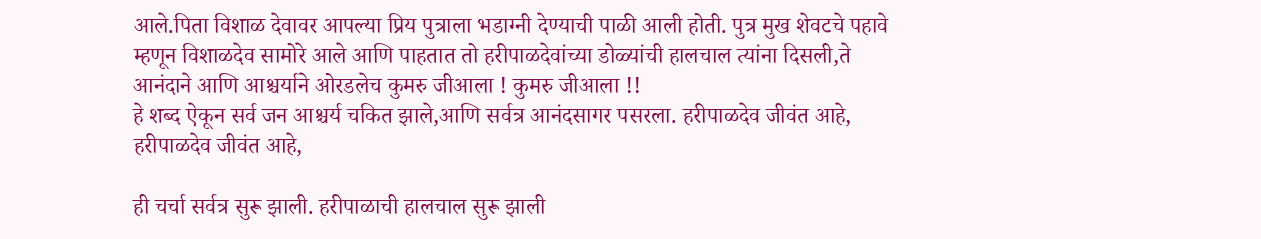आले.पिता विशाळ देवावर आपल्या प्रिय पुत्राला भडाग्नी देण्याची पाळी आली होती. पुत्र मुख शेवटचे पहावे म्हणून विशाळदेव सामोरे आले आणि पाहतात तो हरीपाळदेवांच्या डोळ्यांची हालचाल त्यांना दिसली,ते आनंदाने आणि आश्चर्याने ओरडलेच कुमरु जीआला ! कुमरु जीआला !!
हे शब्द ऐकून सर्व जन आश्चर्य चकित झाले,आणि सर्वत्र आनंदसागर पसरला. हरीपाळदेव जीवंत आहे, हरीपाळदेव जीवंत आहे,

ही चर्चा सर्वत्र सुरू झाली. हरीपाळाची हालचाल सुरू झाली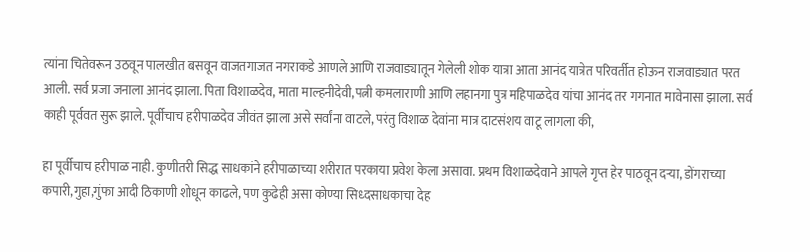त्यांना चितेवरून उठवून पालखीत बसवून वाजतगाजत नगराकडे आणले आणि राजवाड्यातून गेलेली शोक यात्रा आता आनंद यात्रेत परिवर्तीत होऊन राजवाड्यात परत आली. सर्व प्रजा जनाला आनंद झाला. पिता विशाळदेव, माता माल्हनीदेवी,पत्नी कमलाराणी आणि लहानगा पुत्र महिपाळदेव यांचा आनंद तर गगनात मावेनासा झाला. सर्व काही पूर्ववत सुरू झाले. पूर्वीचाच हरीपाळदेव जीवंत झाला असे सर्वांना वाटले, परंतु विशाळ देवांना मात्र दाटसंशय वाटू लागला की,

हा पूर्वीचाच हरीपाळ नाही. कुणीतरी सिद्ध साधकांने हरीपाळाच्या शरीरात परकाया प्रवेश केला असावा. प्रथम विशाळदेवाने आपले गृप्त हेर पाठवून दऱ्या, डोंगराच्या कपारी,गुहा,गुंफा आदी ठिकाणी शोधून काढले, पण कुढेही असा कोण्या सिध्दसाधकाचा देह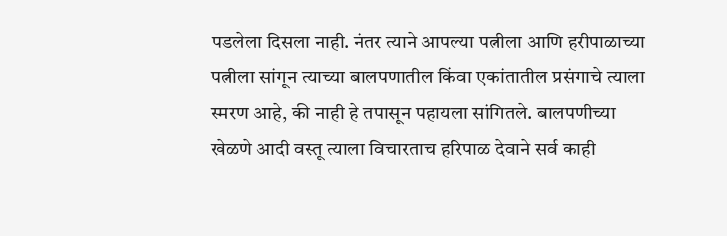पडलेला दिसला नाही. नंतर त्याने आपल्या पत्नीला आणि हरीपाळाच्या पत्नीला सांगून त्याच्या बालपणातील किंवा एकांतातील प्रसंगाचे त्याला स्मरण आहे, की नाही हे तपासून पहायला सांगितले. बालपणीच्या खेळणे आदी वस्तू त्याला विचारताच हरिपाळ देवाने सर्व काही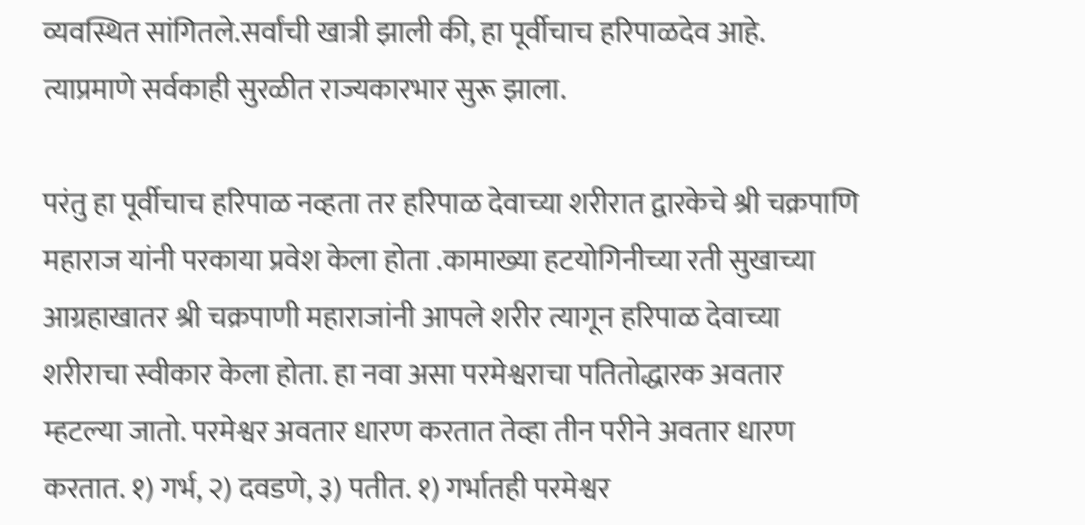व्यवस्थित सांगितले.सर्वांची खात्री झाली की, हा पूर्वीचाच हरिपाळदेव आहे. त्याप्रमाणे सर्वकाही सुरळीत राज्यकारभार सुरू झाला.

परंतु हा पूर्वीचाच हरिपाळ नव्हता तर हरिपाळ देवाच्या शरीरात द्वारकेचे श्री चक्रपाणि महाराज यांनी परकाया प्रवेश केला होता .कामाख्या हटयोगिनीच्या रती सुखाच्या आग्रहाखातर श्री चक्रपाणी महाराजांनी आपले शरीर त्यागून हरिपाळ देवाच्या शरीराचा स्वीकार केला होता. हा नवा असा परमेश्वराचा पतितोद्धारक अवतार म्हटल्या जातो. परमेश्वर अवतार धारण करतात तेव्हा तीन परीने अवतार धारण करतात. १) गर्भ, २) दवडणे, ३) पतीत. १) गर्भातही परमेश्वर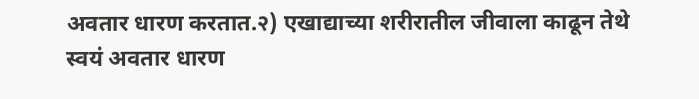अवतार धारण करतात.२) एखाद्याच्या शरीरातील जीवाला काढून तेथे स्वयं अवतार धारण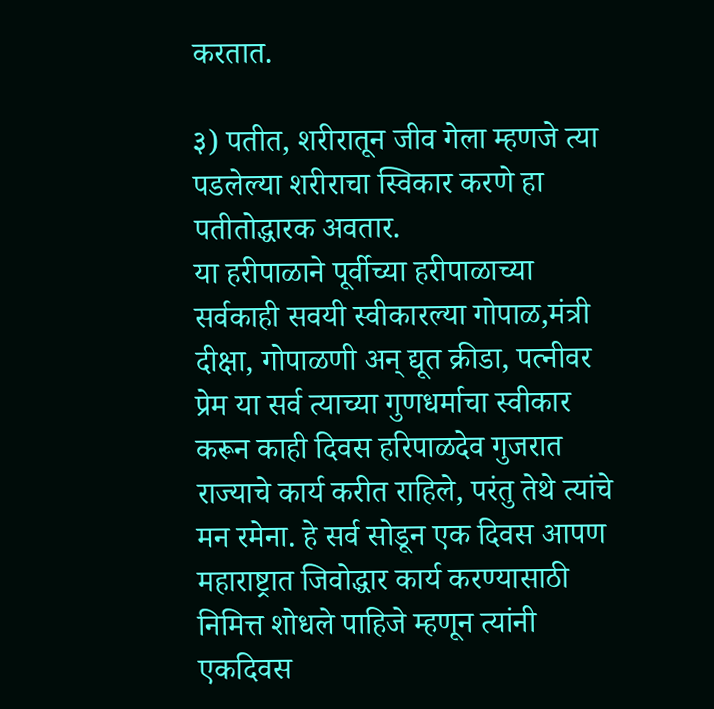करतात.

३) पतीत, शरीरातून जीव गेला म्हणजे त्या पडलेल्या शरीराचा स्विकार करणे हा पतीतोद्धारक अवतार.
या हरीपाळाने पूर्वीच्या हरीपाळाच्या सर्वकाही सवयी स्वीकारल्या गोपाळ,मंत्री दीक्षा, गोपाळणी अन् द्यूत क्रीडा, पत्नीवर प्रेम या सर्व त्याच्या गुणधर्माचा स्वीकार करून काही दिवस हरिपाळदेव गुजरात राज्याचे कार्य करीत राहिले, परंतु तेथे त्यांचे मन रमेना. हे सर्व सोडून एक दिवस आपण महाराष्ट्रात जिवोद्धार कार्य करण्यासाठी निमित्त शोधले पाहिजे म्हणून त्यांनी एकदिवस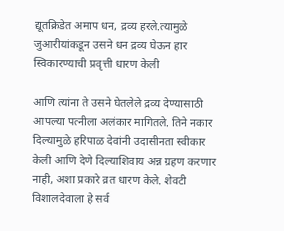द्यूतक्रिडेत अमाप धन, द्रव्य हरले.त्यामुळे जुआरीयांकडून उसने धन द्रव्य घेऊन हार स्विकारण्याची प्रवृत्ती धारण केली

आणि त्यांना ते उसने घेतलेले द्रव्य देण्यासाठी आपल्या पत्नीला अलंकार मागितले. तिने नकार दिल्यामुळे हरिपाळ देवांनी उदासीनता स्वीकार केली आणि देणे दिल्याशिवाय अन्न ग्रहण करणार नाही, अशा प्रकारे व्रत धारण केले. शेवटी विशालदेवाला हे सर्व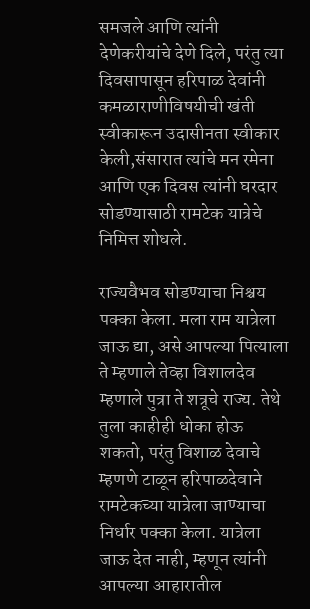समजले आणि त्यांनी देणेकरीयांचे देणे दिले, परंतु त्या दिवसापासून हरिपाळ देवांनी कमळाराणीविषयीची खंती स्वीकारून उदासीनता स्वीकार केली,संसारात त्यांचे मन रमेना आणि एक दिवस त्यांनी घरदार सोडण्यासाठी रामटेक यात्रेचे निमित्त शोधले.

राज्यवैभव सोडण्याचा निश्चय पक्का केला. मला राम यात्रेला जाऊ द्या, असे आपल्या पित्याला ते म्हणाले तेव्हा विशालदेव म्हणाले पुत्रा ते शत्रूचे राज्य. तेथे तुला काहीही धोका होऊ शकतो, परंतु विशाळ देवाचे म्हणणे टाळून हरिपाळदेवाने रामटेकच्या यात्रेला जाण्याचा निर्धार पक्का केला. यात्रेला जाऊ देत नाही, म्हणून त्यांनी आपल्या आहारातील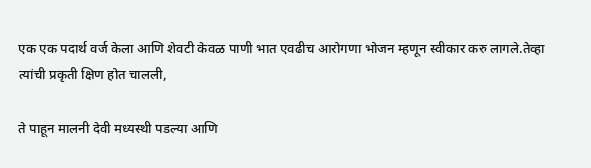एक एक पदार्थ वर्ज केला आणि शेवटी केवळ पाणी भात एवढीच आरोगणा भोजन म्हणून स्वीकार करु लागले.तेव्हा त्यांची प्रकृती क्षिण होत चालली,

ते पाहून मालनी देवी मध्यस्थी पडल्या आणि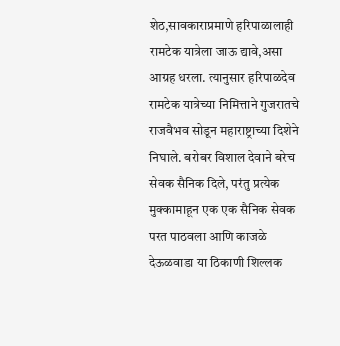शेठ,सावकाराप्रमाणे हरिपाळालाही रामटेक यात्रेला जाऊ द्यावे,असा आग्रह धरला. त्यानुसार हरिपाळदेव रामटेक यात्रेच्या निमित्ताने गुजरातचे राजवैभव सोडून महाराष्ट्राच्या दिशेने निघाले. बरोबर विशाल देवाने बरेच सेवक सैनिक दिले, परंतु प्रत्येक मुक्कामाहून एक एक सैनिक सेवक परत पाठवला आणि काजळे देऊळवाडा या ठिकाणी शिल्लक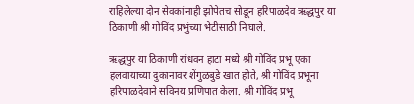राहिलेल्या दोन सेवकांनाही झोपेतच सोडून हरिपाळदेव ऋद्धपुर या ठिकाणी श्री गोविंद प्रभुंच्या भेटीसाठी निघाले.

ऋद्धपुर या ठिकाणी रांधवन हाटा मध्ये श्री गोविंद प्रभू एका हलवायाच्या दुकानावर शेंगुळबुडे खात होते, श्री गोविंद प्रभूना हरिपाळदेवाने सविनय प्रणिपात केला. श्री गोविंद प्रभू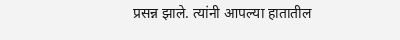प्रसन्न झाले. त्यांनी आपल्या हातातील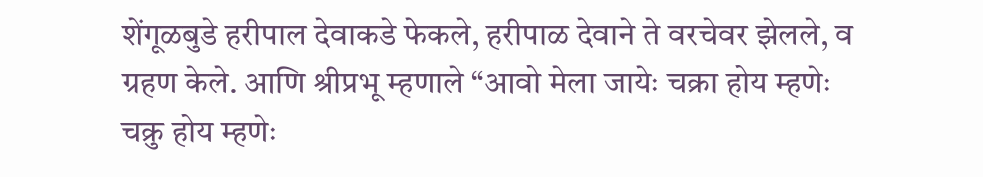शेंगूळबुडे हरीपाल देवाकडे फेकले, हरीपाळ देवाने ते वरचेवर झेलले, व ग्रहण केले. आणि श्रीप्रभू म्हणाले “आवो मेला जायेः चक्रा होय म्हणेः चक्रु होय म्हणेः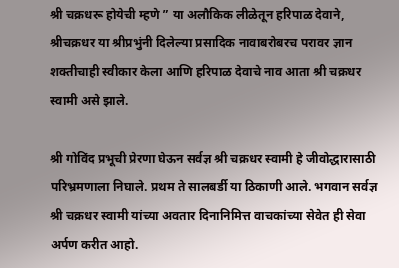श्री चक्रधरू होयेची म्हणे ” या अलौकिक लीळेतून हरिपाळ देवाने, श्रीचक्रधर या श्रीप्रभुंनी दिलेल्या प्रसादिक नावाबरोबरच परावर ज्ञान शक्तीचाही स्वीकार केला आणि हरिपाळ देवाचे नाव आता श्री चक्रधर स्वामी असे झाले.

श्री गोविंद प्रभूची प्रेरणा घेऊन सर्वज्ञ श्री चक्रधर स्वामी हे जीवोद्धारासाठी परिभ्रमणाला निघाले. प्रथम ते सालबर्डी या ठिकाणी आले. भगवान सर्वज्ञ श्री चक्रधर स्वामी यांच्या अवतार दिनानिमित्त वाचकांच्या सेवेत ही सेवा अर्पण करीत आहो.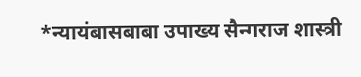*न्यायंबासबाबा उपाख्य सैन्गराज शास्त्री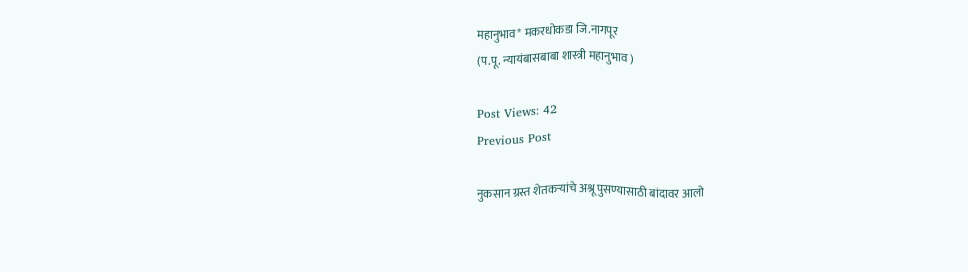महानुभाव* मकरधोकडा जि.नागपूर
(प.पू. न्यायंबासबाबा शास्त्री महानुभाव )

Post Views: 42
Previous Post

नुकसान ग्रस्त शेतकऱ्यांचे अश्रू पुसण्यासाठी बांदावर आलो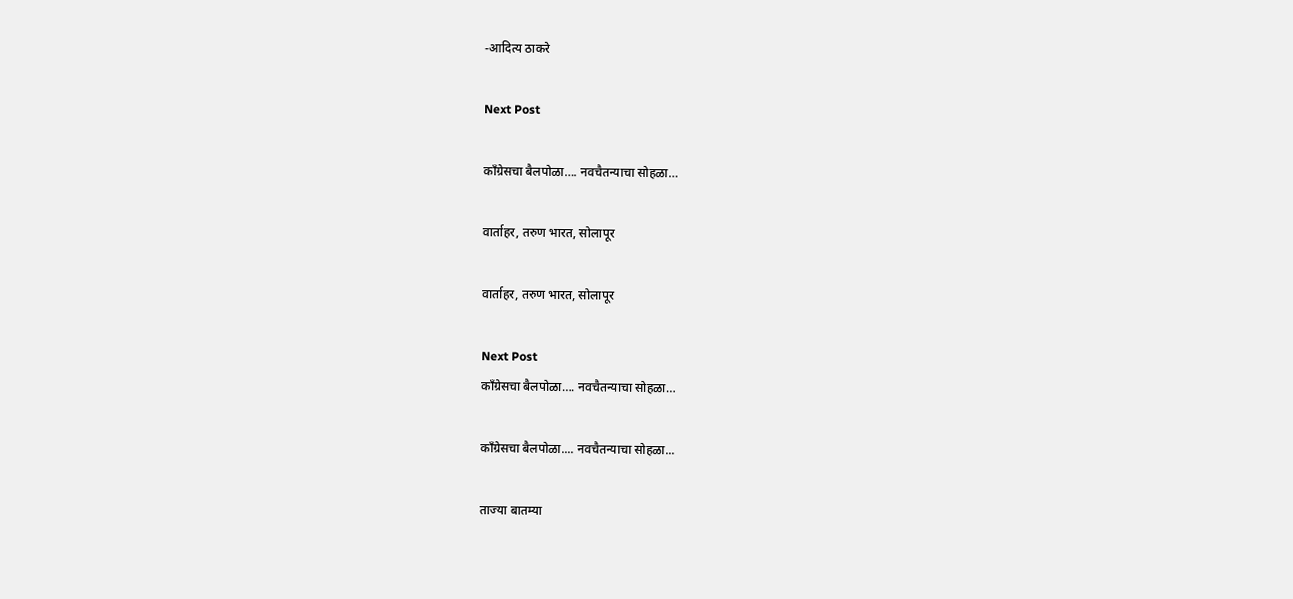-आदित्य ठाकरे

Next Post

काँग्रेसचा बैलपोळा…. नवचैतन्याचा सोहळा…

वार्ताहर, तरुण भारत, सोलापूर

वार्ताहर, तरुण भारत, सोलापूर

Next Post
काँग्रेसचा बैलपोळा…. नवचैतन्याचा सोहळा…

काँग्रेसचा बैलपोळा.... नवचैतन्याचा सोहळा...

ताज्या बातम्या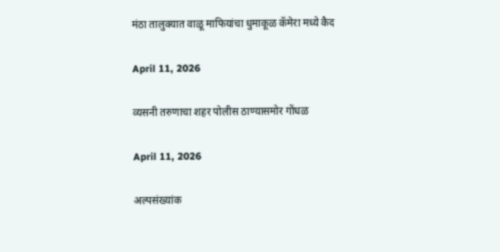मंठा तालुक्यात वाळू माफियांचा धुमाकूळ कॅमेरा मध्ये कैद

April 11, 2026

व्यसनी तरुणाचा शहर पोलीस ठाण्यासमोर गोंधळ

April 11, 2026

अल्पसंख्यांक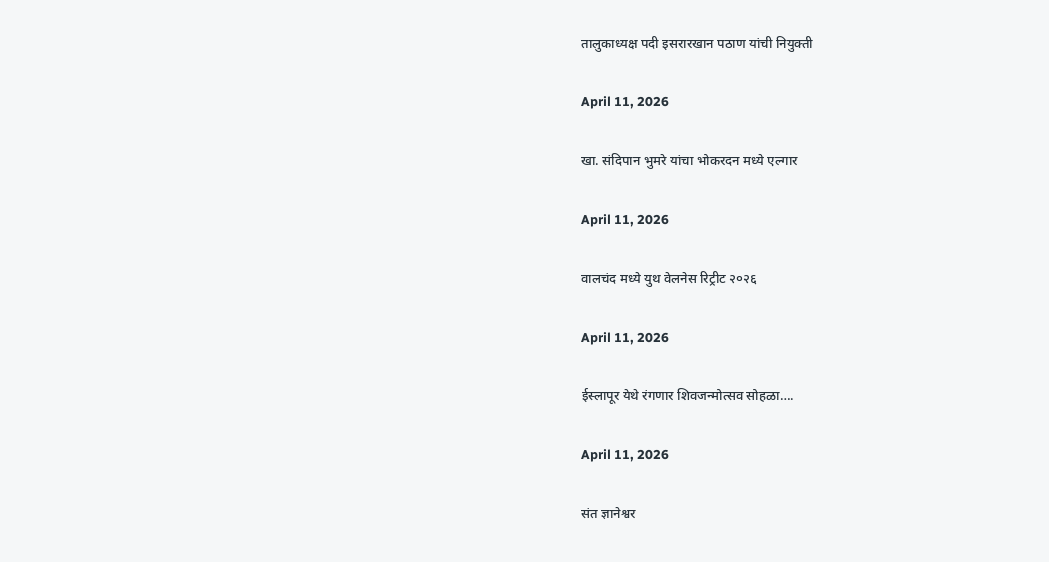तालुकाध्यक्ष पदी इसरारखान पठाण यांची नियुक्ती

April 11, 2026

खा. संदिपान भुमरे यांचा भोकरदन मध्ये एल्गार

April 11, 2026

वालचंद मध्ये युथ वेलनेस रिट्रीट २०२६

April 11, 2026

ईस्लापूर येथे रंगणार शिवजन्मोत्सव सोहळा….

April 11, 2026

संत ज्ञानेश्वर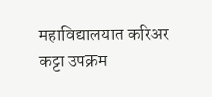महाविद्यालयात करिअर कट्टा उपक्रम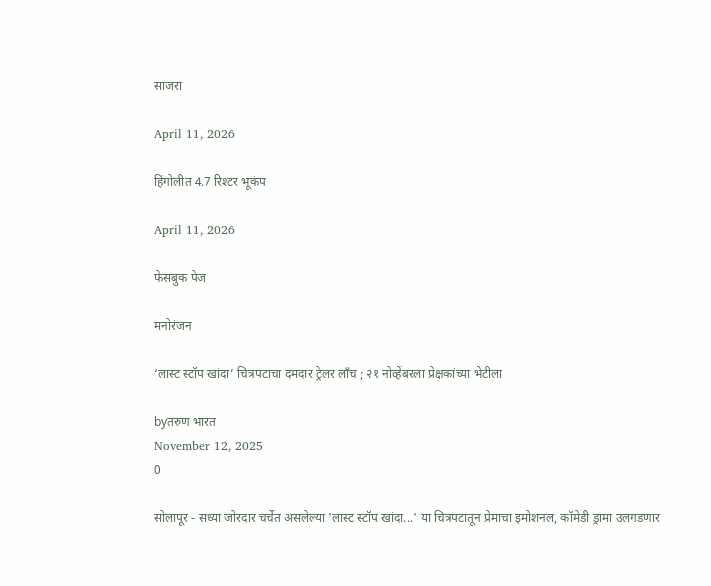साजरा

April 11, 2026

हिंगोलीत 4.7 रिश्टर भूकंप

April 11, 2026

फेसबुक पेज

मनोरंजन

‘लास्ट स्टॉप खांदा’ चित्रपटाचा दमदार ट्रेलर लाँच ; २१ नोव्हेंबरला प्रेक्षकांच्या भेटीला

byतरुण भारत
November 12, 2025
0

सोलापूर - सध्या जोरदार चर्चेत असलेल्या 'लास्ट स्टॉप खांदा...' या चित्रपटातून प्रेमाचा इमोशनल, कॉमेडी ड्रामा उलगडणार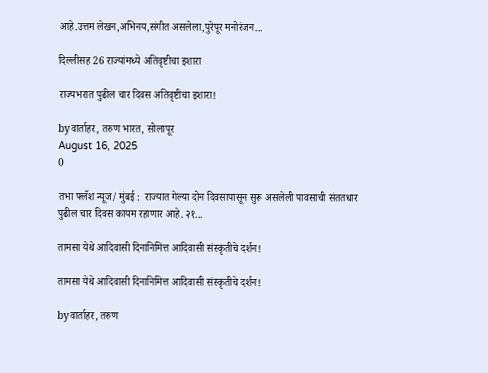आहे.उत्तम लेखन,अभिनय,संगीत असलेला,पुरेपूर मनोरंजन...

दिल्लीसह 26 राज्यांमध्ये अतिवृष्टीचा इशारा

राज्यभरात पुढील चार दिवस अतिवृष्टीचा इशारा!

byवार्ताहर, तरुण भारत, सोलापूर
August 16, 2025
0

तभा फ्लॅश न्यूज/ मुंबई :  राज्यात गेल्या दोन दिवसापासून सुरू असलेली पावसाची संततधार  पुढील चार दिवस कायम रहाणार आहे. २१...

तामसा येथे आदिवासी दिनानिमित्त आदिवासी संस्कृतीचे दर्शन!

तामसा येथे आदिवासी दिनानिमित्त आदिवासी संस्कृतीचे दर्शन!

byवार्ताहर, तरुण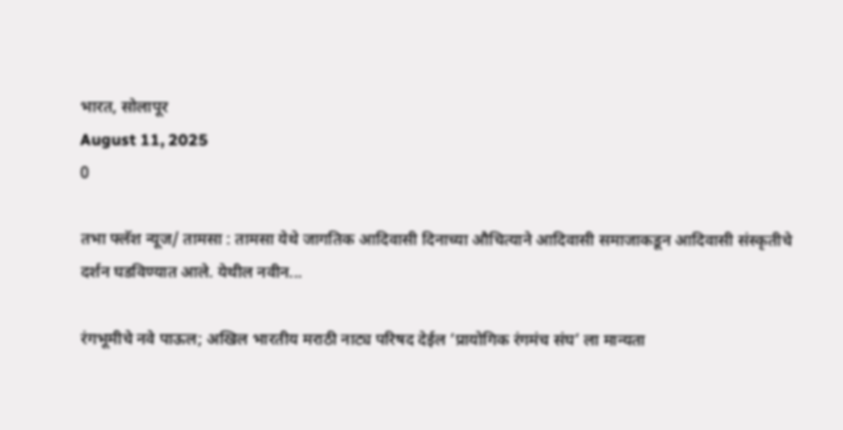भारत, सोलापूर
August 11, 2025
0

तभा फ्लॅश न्यूज/ तामसा : तामसा येथे जागतिक आदिवासी दिनाच्या औचित्याने आदिवासी समाजाकडून आदिवासी संस्कृतीचे दर्शन घडविण्यात आले. येथील नवीन...

रंगभूमीचे नवे पाऊल; अखिल भारतीय मराठी नाट्य परिषद देईल ‘प्रायोगिक रंगमंच संघ’ ला मान्यता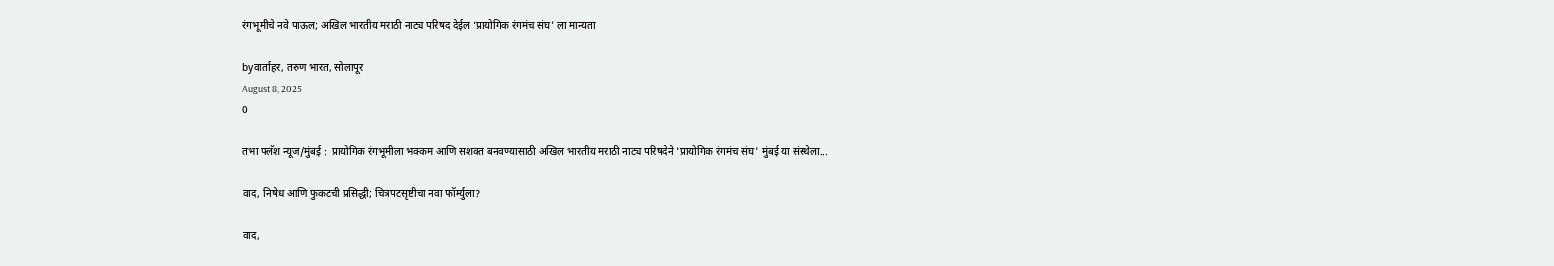रंगभूमीचे नवे पाऊल; अखिल भारतीय मराठी नाट्य परिषद देईल ‘प्रायोगिक रंगमंच संघ’ ला मान्यता

byवार्ताहर, तरुण भारत, सोलापूर
August 8, 2025
0

तभा फ्लॅश न्यूज/मुंबई :  प्रायोगिक रंगभूमीला भक्कम आणि सशक्त बनवण्यासाठी अखिल भारतीय मराठी नाट्य परिषदेने 'प्रायोगिक रंगमंच संघ' मुंबई या संस्थेला...

वाद, निषेध आणि फुकटची प्रसिद्धी; चित्रपटसृष्टीचा नवा फॉर्म्युला?

वाद,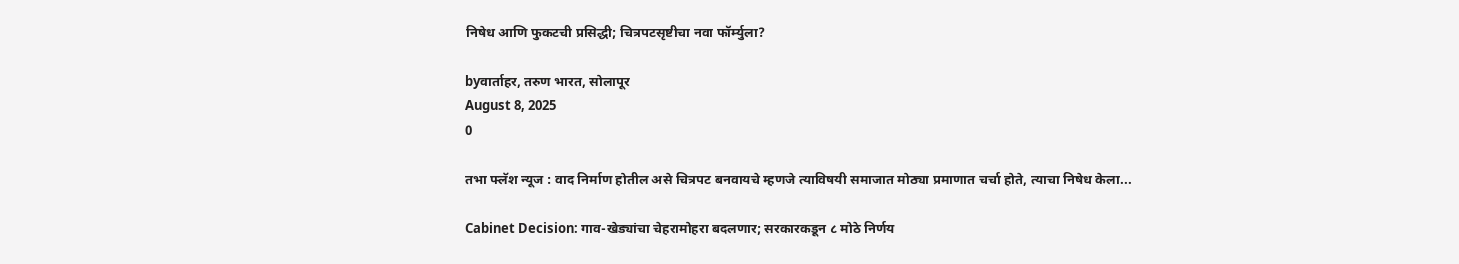निषेध आणि फुकटची प्रसिद्धी; चित्रपटसृष्टीचा नवा फॉर्म्युला?

byवार्ताहर, तरुण भारत, सोलापूर
August 8, 2025
0

तभा फ्लॅश न्यूज : वाद निर्माण होतील असे चित्रपट बनवायचे म्हणजे त्याविषयी समाजात मोठ्या प्रमाणात चर्चा होते, त्याचा निषेध केला...

Cabinet Decision: गाव-खेड्यांचा चेहरामोहरा बदलणार; सरकारकडून ८ मोठे निर्णय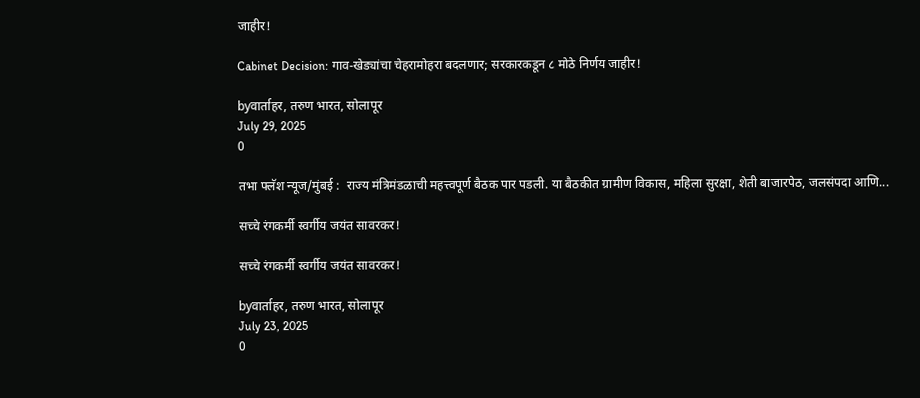जाहीर!

Cabinet Decision: गाव-खेड्यांचा चेहरामोहरा बदलणार; सरकारकडून ८ मोठे निर्णय जाहीर!

byवार्ताहर, तरुण भारत, सोलापूर
July 29, 2025
0

तभा फ्लॅश न्यूज/मुंबई :  राज्य मंत्रिमंडळाची महत्त्वपूर्ण बैठक पार पडली. या बैठकीत ग्रामीण विकास, महिला सुरक्षा, शेती बाजारपेठ, जलसंपदा आणि...

सच्चे रंगकर्मी स्वर्गीय जयंत सावरकर!

सच्चे रंगकर्मी स्वर्गीय जयंत सावरकर!

byवार्ताहर, तरुण भारत, सोलापूर
July 23, 2025
0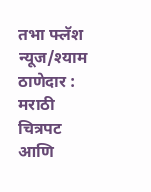तभा फ्लॅश न्यूज/श्याम ठाणेदार : मराठी चित्रपट आणि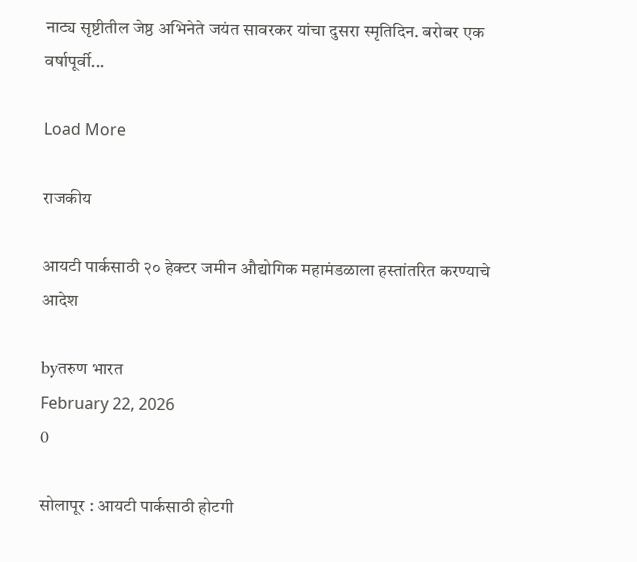नाट्य सृष्टीतील जेष्ठ अभिनेते जयंत सावरकर यांचा दुसरा स्मृतिदिन. बरोबर एक वर्षापूर्वी...

Load More

राजकीय

आयटी पार्कसाठी २० हेक्टर जमीन औद्योगिक महामंडळाला हस्तांतरित करण्याचे आदेश

byतरुण भारत
February 22, 2026
0

सोलापूर : आयटी पार्कसाठी होटगी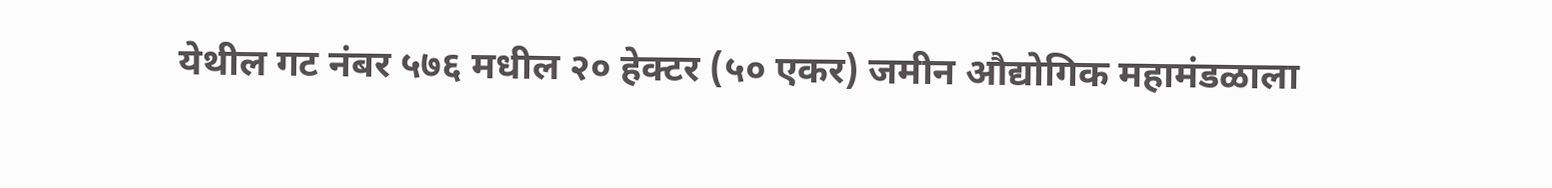येथील गट नंबर ५७६ मधील २० हेक्टर (५० एकर) जमीन औद्योगिक महामंडळाला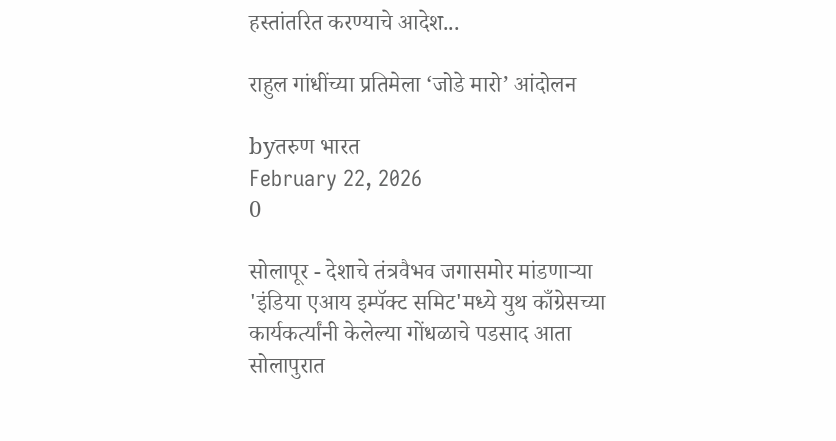हस्तांतरित करण्याचे आदेश...

राहुल गांधींच्या प्रतिमेला ‘जोडे मारो’ आंदोलन

byतरुण भारत
February 22, 2026
0

सोलापूर - देशाचे तंत्रवैभव जगासमोर मांडणाऱ्या 'इंडिया एआय इम्पॅक्ट समिट'मध्ये युथ काँग्रेसच्या कार्यकर्त्यांनी केलेल्या गोंधळाचे पडसाद आता सोलापुरात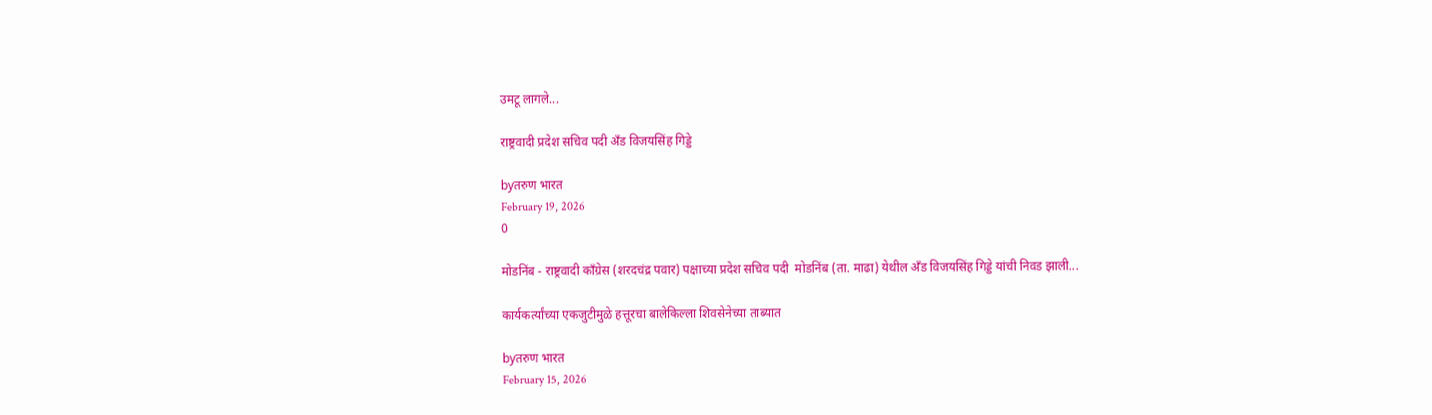उमटू लागले...

राष्ट्रवादी प्रदेश सचिव पदी ॲंड विजयसिंह गिड्डे

byतरुण भारत
February 19, 2026
0

मोडनिंब - राष्ट्रवादी काँग्रेस (शरदचंद्र पवार) पक्षाच्या प्रदेश सचिव पदी  मोडनिंब (ता. माढा) येथील ॲंड विजयसिंह गिड्डे यांची निवड झाली...

कार्यकर्त्यांच्या एकजुटीमुळे हत्तूरचा बालेकिल्ला शिवसेनेच्या ताब्यात

byतरुण भारत
February 15, 2026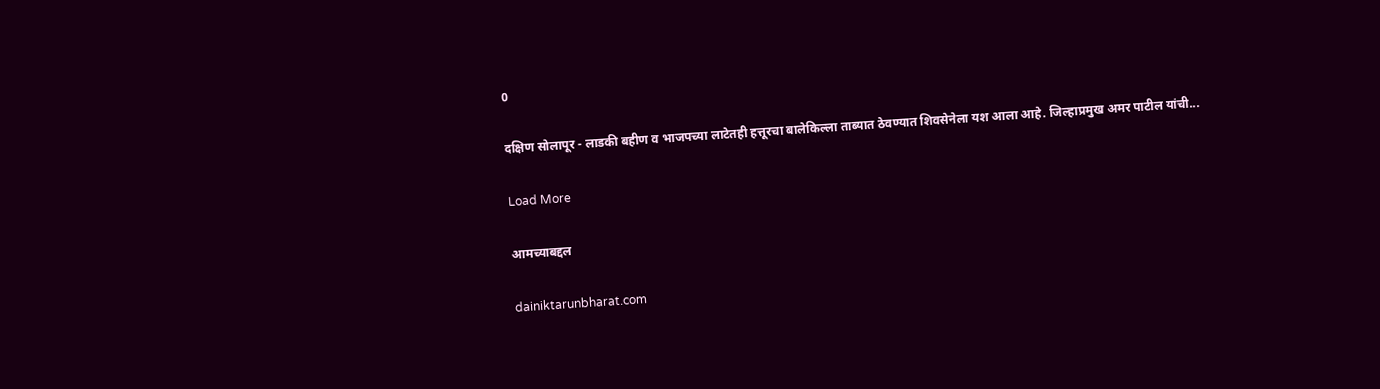0

दक्षिण सोलापूर - लाडकी बहीण व भाजपच्या लाटेतही हत्तूरचा बालेकिल्ला ताब्यात ठेवण्यात शिवसेनेला यश आला आहे. जिल्हाप्रमुख अमर पाटील यांची...

Load More

आमच्याबद्दल

dainiktarunbharat.com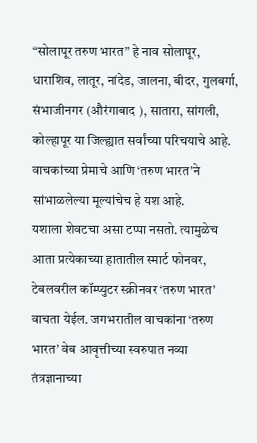“सोलापूर तरुण भारत” हे नाव सोलापूर, धाराशिव, लातूर, नांदेड, जालना, बीदर, गुलबर्गा, संभाजीनगर (औरंगाबाद ), सातारा, सांगली, कोल्हापूर या जिल्ह्यात सर्वांच्या परिचयाचे आहे. वाचकांच्या प्रेमाचे आणि ‘तरुण भारत’ने सांभाळलेल्या मूल्यांचेच हे यश आहे.
यशाला शेवटचा असा टप्पा नसतो. त्यामुळेच आता प्रत्येकाच्या हातातील स्मार्ट फोनवर, टेबलवरील कॉम्प्युटर स्क्रीनवर ‘तरुण भारत’ वाचता येईल. जगभरातील वाचकांना ‘तरुण भारत’ वेब आवृत्तीच्या स्वरुपात नव्या तंत्रज्ञानाच्या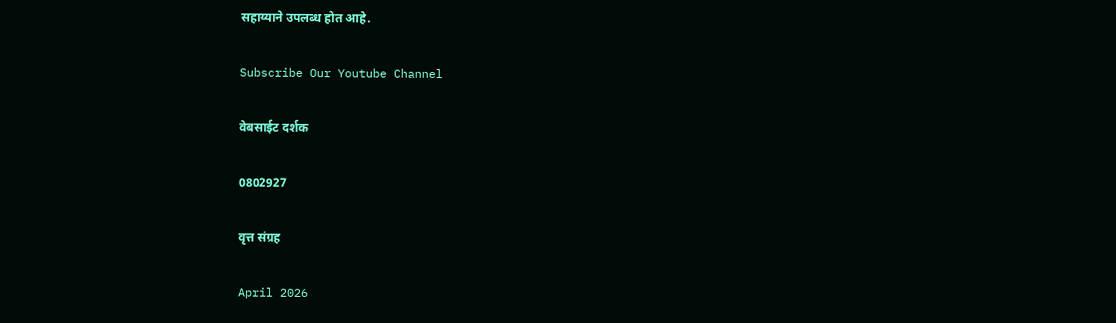सहाय्याने उपलब्ध होत आहे.

Subscribe Our Youtube Channel

वेबसाईट दर्शक

0802927

वृत्त संग्रह

April 2026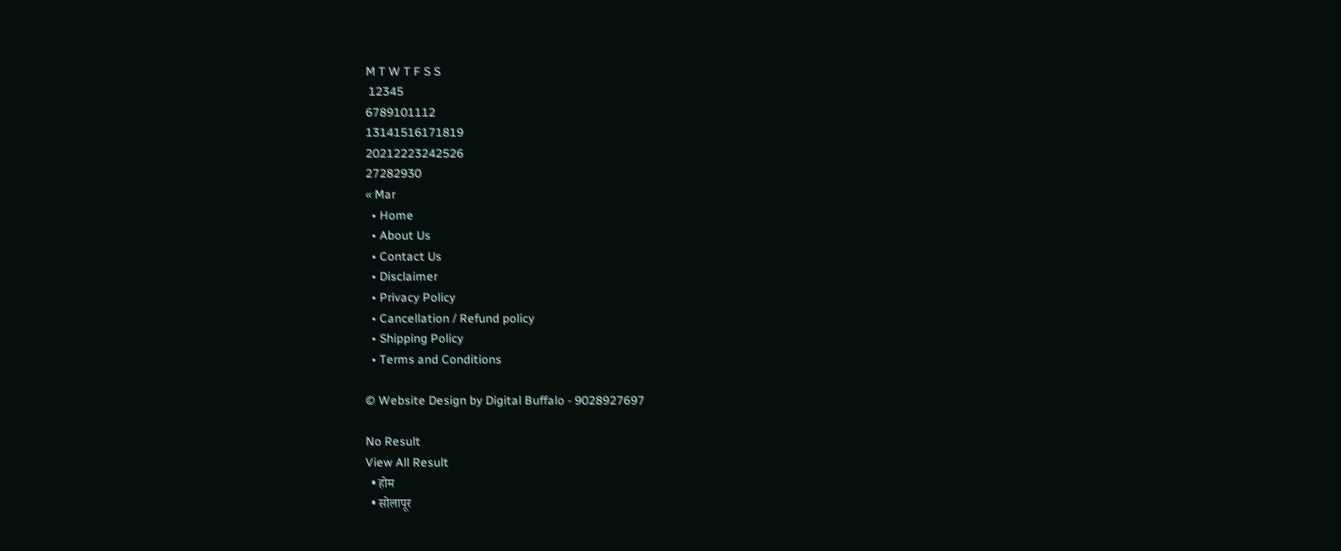M T W T F S S
 12345
6789101112
13141516171819
20212223242526
27282930
« Mar
  • Home
  • About Us
  • Contact Us
  • Disclaimer
  • Privacy Policy
  • Cancellation / Refund policy
  • Shipping Policy
  • Terms and Conditions

© Website Design by Digital Buffalo - 9028927697

No Result
View All Result
  • होम
  • सोलापूर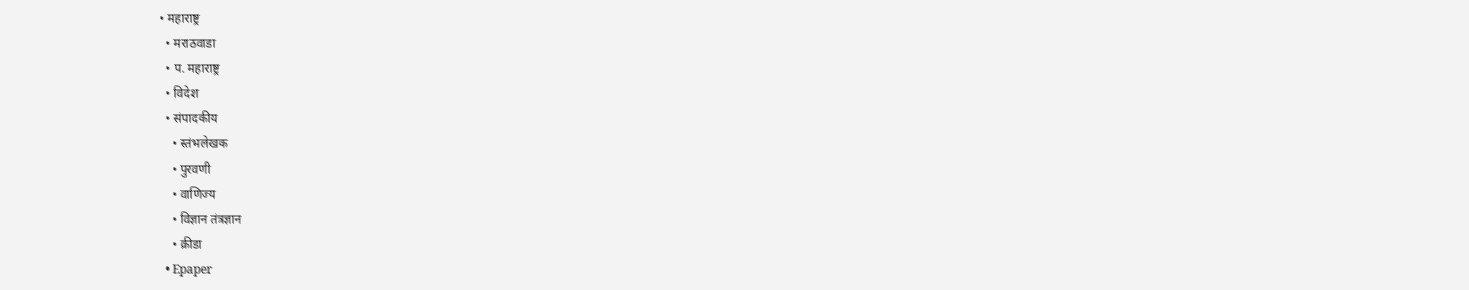• महाराष्ट्र
  • मराठवाडा
  • प. महाराष्ट्र
  • विदेश
  • संपादकीय
    • स्तंभलेखक
    • पुरवणी
    • वाणिज्य
    • विज्ञान तंत्रज्ञान
    • क्रीडा
  • Epaper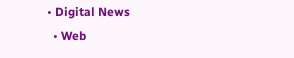• Digital News
  • Web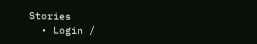Stories
  • Login /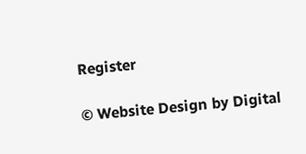Register

© Website Design by Digital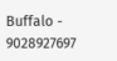Buffalo - 9028927697